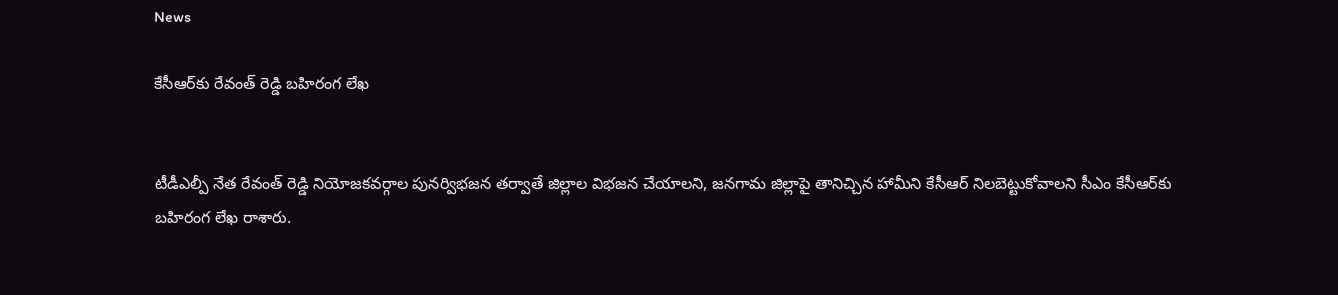News

కేసీఆర్‌కు రేవంత్ రెడ్డి బహిరంగ లేఖ


టీడీఎల్పీ నేత రేవంత్ రెడ్డి నియోజకవర్గాల పునర్విభజన తర్వాతే జిల్లాల విభజన చేయాలని, జనగామ జిల్లాపై తానిచ్చిన హామీని కేసీఆర్‌ నిలబెట్టుకోవాలని సీఎం కేసీఆర్‌కు బహిరంగ లేఖ రాశారు.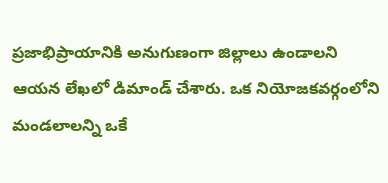ప్రజాభిప్రాయానికి అనుగుణంగా జిల్లాలు ఉండాలని ఆయన లేఖలో డిమాండ్ చేశారు. ఒక నియోజకవర్గంలోని మండలాలన్ని ఒకే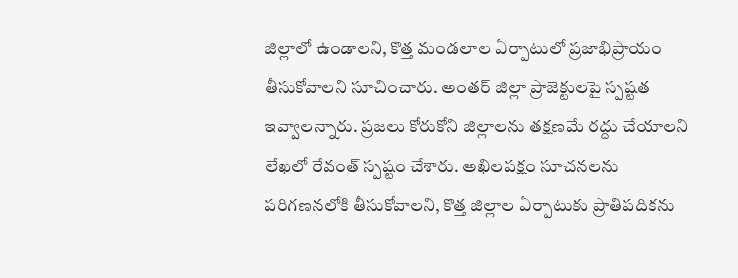జిల్లాలో ఉండాలని, కొత్త మండలాల ఏర్పాటులో ప్రజాభిప్రాయం తీసుకోవాలని సూచించారు. అంతర్ జిల్లా ప్రాజెక్టులపై స్పష్టత ఇవ్వాలన్నారు. ప్రజలు కోరుకోని జిల్లాలను తక్షణమే రద్దు చేయాలని లేఖలో రేవంత్‌ స్పష్టం చేశారు. అఖిలపక్షం సూచనలను పరిగణనలోకి తీసుకోవాలని, కొత్త జిల్లాల ఏర్పాటుకు ప్రాతిపదికను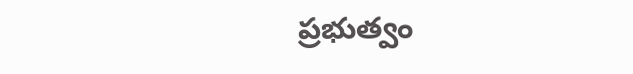ప్రభుత్వం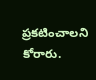ప్రకటించాలని కోరారు.